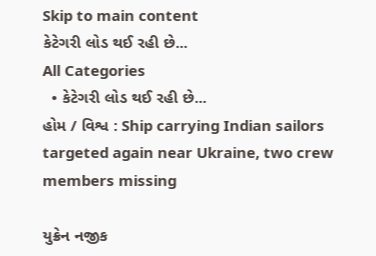Skip to main content
કેટેગરી લોડ થઈ રહી છે...
All Categories
  • કેટેગરી લોડ થઈ રહી છે...
હોમ / વિશ્વ : Ship carrying Indian sailors targeted again near Ukraine, two crew members missing

યુક્રેન નજીક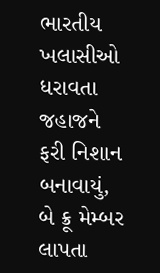ભારતીય ખલાસીઓ ધરાવતા જહાજને ફરી નિશાન બનાવાયું, બે ક્રૂ મેમ્બર લાપતા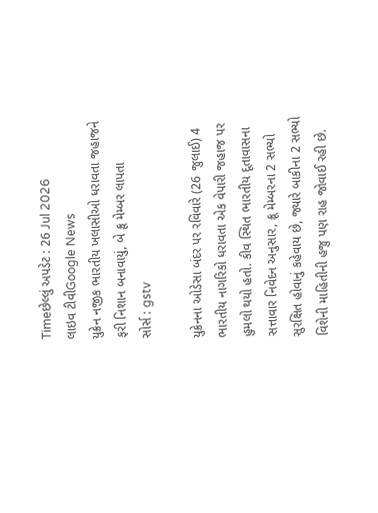Timeછેલ્લું અપડેટ : 26 Jul 2026
લાઇવ ટીવીGoogle News
યુક્રેન નજીક ભારતીય ખલાસીઓ ધરાવતા જહાજને ફરી નિશાન બનાવાયું, બે ક્રૂ મેમ્બર લાપતા
સોર્સ : gstv

યુક્રેનના ઓડેસા બંદર પર રવિવારે (26 જુલાઈ) 4 ભારતીય નાગરિકો ધરાવતા એક વેપારી જહાજ પર હુમલો થયો હતો. કીવ સ્થિત ભારતીય દૂતાવાસના સત્તાવાર નિવેદન અનુસાર, ક્રૂ મેમ્બરના 2 સભ્યો સુરક્ષિત હોવાનું કહેવાય છે, જ્યારે બાકીના 2 સભ્યો વિશેની માહિતીની હજુ પણ રાહ જોવાઈ રહી છે.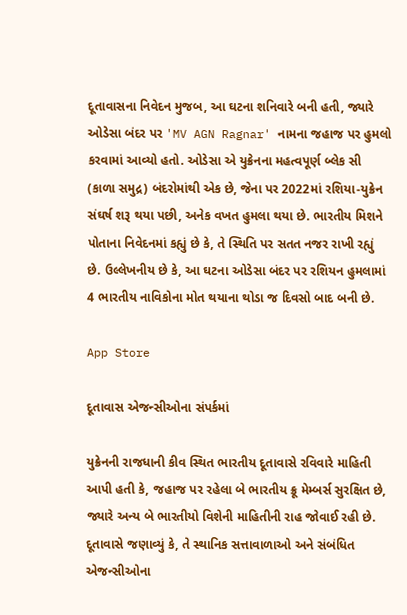દૂતાવાસના નિવેદન મુજબ, આ ઘટના શનિવારે બની હતી, જ્યારે ઓડેસા બંદર પર 'MV AGN Ragnar' નામના જહાજ પર હુમલો કરવામાં આવ્યો હતો. ઓડેસા એ યુક્રેનના મહત્વપૂર્ણ બ્લેક સી (કાળા સમુદ્ર) બંદરોમાંથી એક છે, જેના પર 2022માં રશિયા-યુક્રેન સંઘર્ષ શરૂ થયા પછી, અનેક વખત હુમલા થયા છે. ભારતીય મિશને પોતાના નિવેદનમાં કહ્યું છે કે, તે સ્થિતિ પર સતત નજર રાખી રહ્યું છે. ઉલ્લેખનીય છે કે, આ ઘટના ઓડેસા બંદર પર રશિયન હુમલામાં 4 ભારતીય નાવિકોના મોત થયાના થોડા જ દિવસો બાદ બની છે.

App Store

દૂતાવાસ એજન્સીઓના સંપર્કમાં

યુક્રેનની રાજધાની કીવ સ્થિત ભારતીય દૂતાવાસે રવિવારે માહિતી આપી હતી કે, જહાજ પર રહેલા બે ભારતીય ક્રૂ મેમ્બર્સ સુરક્ષિત છે, જ્યારે અન્ય બે ભારતીયો વિશેની માહિતીની રાહ જોવાઈ રહી છે. દૂતાવાસે જણાવ્યું કે, તે સ્થાનિક સત્તાવાળાઓ અને સંબંધિત એજન્સીઓના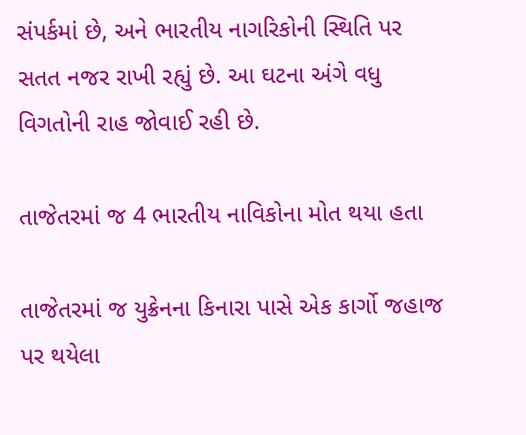સંપર્કમાં છે, અને ભારતીય નાગરિકોની સ્થિતિ પર સતત નજર રાખી રહ્યું છે. આ ઘટના અંગે વધુ વિગતોની રાહ જોવાઈ રહી છે.

તાજેતરમાં જ 4 ભારતીય નાવિકોના મોત થયા હતા

તાજેતરમાં જ યુક્રેનના કિનારા પાસે એક કાર્ગો જહાજ પર થયેલા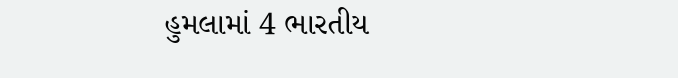હુમલામાં 4 ભારતીય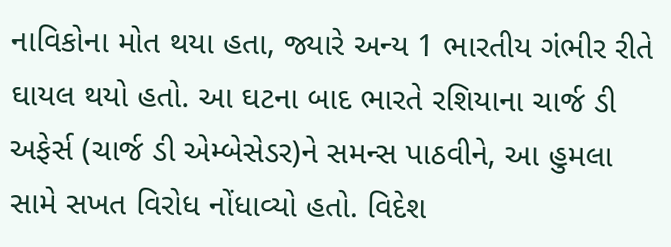નાવિકોના મોત થયા હતા, જ્યારે અન્ય 1 ભારતીય ગંભીર રીતે ઘાયલ થયો હતો. આ ઘટના બાદ ભારતે રશિયાના ચાર્જ ડી અફેર્સ (ચાર્જ ડી એમ્બેસેડર)ને સમન્સ પાઠવીને, આ હુમલા સામે સખત વિરોધ નોંધાવ્યો હતો. વિદેશ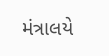મંત્રાલયે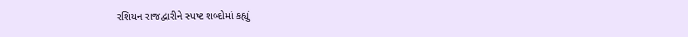રશિયન રાજદ્વારીને સ્પષ્ટ શબ્દોમાં કહ્યું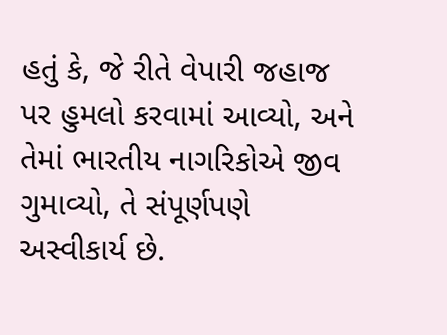હતું કે, જે રીતે વેપારી જહાજ પર હુમલો કરવામાં આવ્યો, અને તેમાં ભારતીય નાગરિકોએ જીવ ગુમાવ્યો, તે સંપૂર્ણપણે અસ્વીકાર્ય છે.